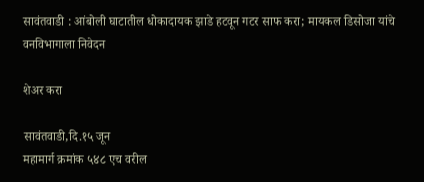सावंतवाडी : आंबोली घाटातील धोकादायक झाडे हटवून गटर साफ करा; मायकल डिसोजा यांचे वनविभागाला निवेदन

शेअर करा

सावंतवाडी,दि.१५ जून
महामार्ग क्रमांक ५४८ एच वरील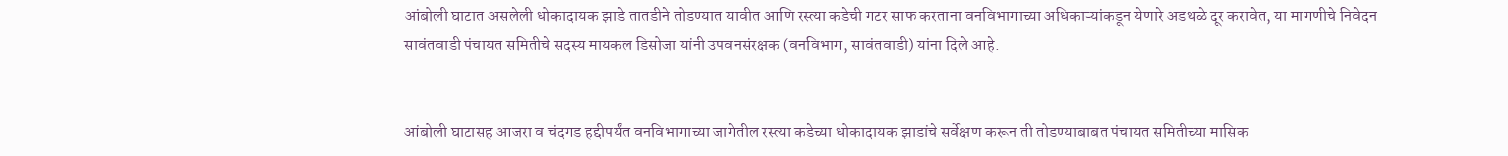आंबोली घाटात असलेली धोकादायक झाडे तातडीने तोडण्यात यावीत आणि रस्त्या कडेची गटर साफ करताना वनविभागाच्या अधिकाऱ्यांकडून येणारे अडथळे दूर करावेत, या मागणीचे निवेदन सावंतवाडी पंचायत समितीचे सदस्य मायकल डिसोजा यांनी उपवनसंरक्षक (वनविभाग, सावंतवाडी) यांना दिले आहे.


आंबोली घाटासह आजरा व चंदगड हद्दीपर्यंत वनविभागाच्या जागेतील रस्त्या कडेच्या धोकादायक झाडांचे सर्वेक्षण करून ती तोडण्याबाबत पंचायत समितीच्या मासिक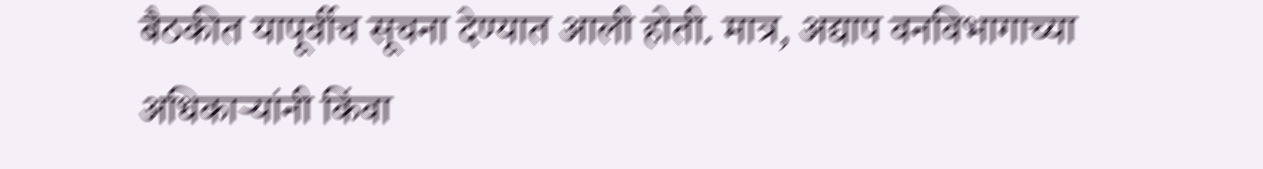बैठकीत यापूर्वीच सूचना देण्यात आली होती. मात्र, अद्याप वनविभागाच्या अधिकाऱ्यांनी किंवा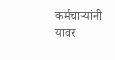कर्मचाऱ्यांनी यावर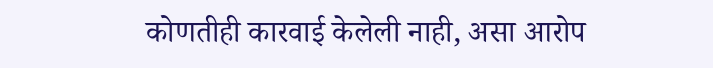कोणतीही कारवाई केलेली नाही, असा आरोप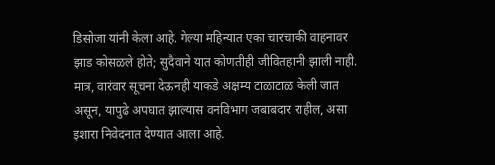डिसोजा यांनी केला आहे. गेल्या महिन्यात एका चारचाकी वाहनावर झाड कोसळले होते; सुदैवाने यात कोणतीही जीवितहानी झाली नाही. मात्र, वारंवार सूचना देऊनही याकडे अक्षम्य टाळाटाळ केली जात असून, यापुढे अपघात झाल्यास वनविभाग जबाबदार राहील, असा इशारा निवेदनात देण्यात आला आहे.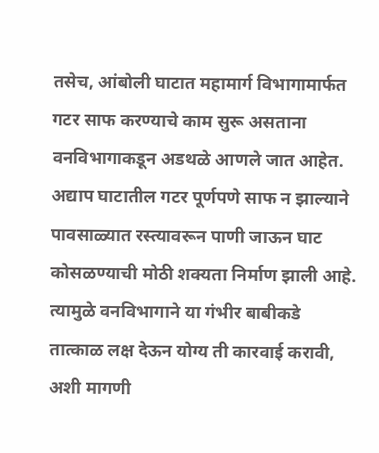तसेच, आंबोली घाटात महामार्ग विभागामार्फत गटर साफ करण्याचे काम सुरू असताना वनविभागाकडून अडथळे आणले जात आहेत. अद्याप घाटातील गटर पूर्णपणे साफ न झाल्याने पावसाळ्यात रस्त्यावरून पाणी जाऊन घाट कोसळण्याची मोठी शक्यता निर्माण झाली आहे. त्यामुळे वनविभागाने या गंभीर बाबीकडे तात्काळ लक्ष देऊन योग्य ती कारवाई करावी, अशी मागणी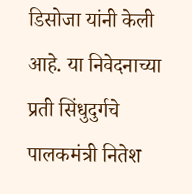डिसोजा यांनी केली आहे. या निवेदनाच्या प्रती सिंधुदुर्गचे पालकमंत्री नितेश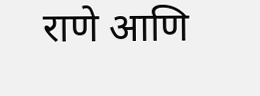राणे आणि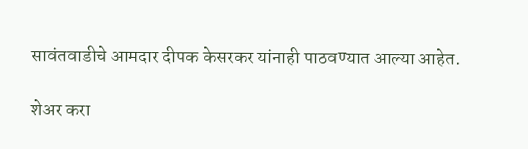सावंतवाडीचे आमदार दीपक केसरकर यांनाही पाठवण्यात आल्या आहेत.

शेअर करा